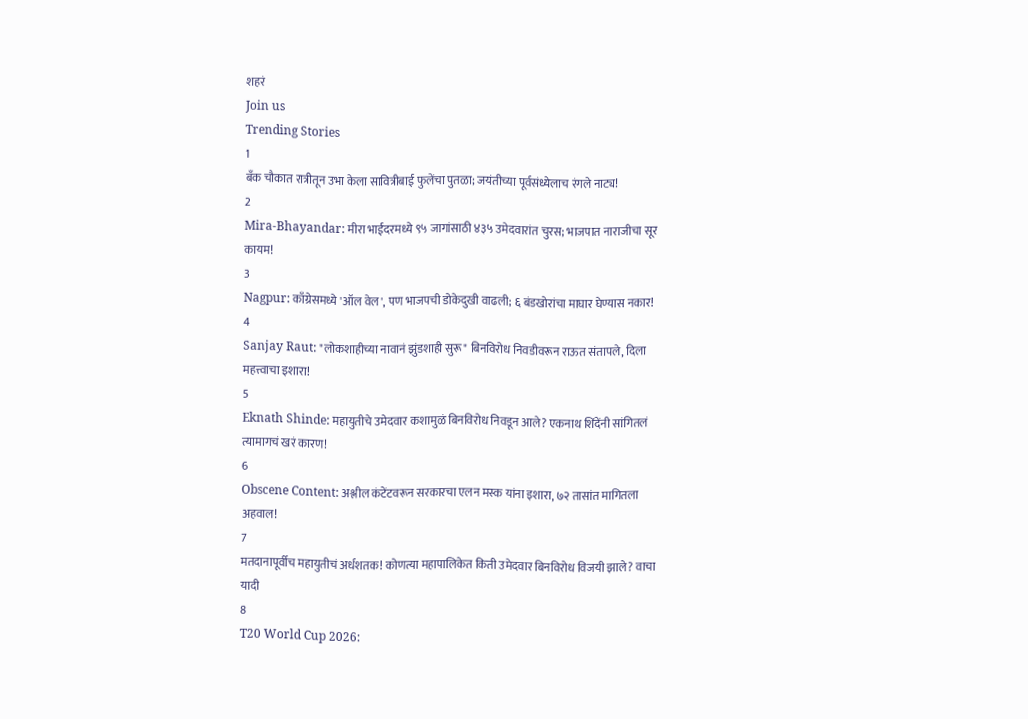शहरं
Join us
Trending Stories
1
बँक चौकात रात्रीतून उभा केला सावित्रीबाई फुलेंचा पुतळा; जयंतीच्या पूर्वसंध्येलाच रंगले नाट्य!
2
Mira-Bhayandar: मीरा भाईंदरमध्ये ९५ जागांसाठी ४३५ उमेदवारांत चुरस; भाजपात नाराजीचा सूर कायम!
3
Nagpur: काँग्रेसमध्ये 'ऑल वेल', पण भाजपची डोकेदुखी वाढली; ६ बंडखोरांचा माघार घेण्यास नकार!
4
Sanjay Raut: "लोकशाहीच्या नावानं झुंडशाही सुरू" बिनविरोध निवडीवरून राऊत संतापले, दिला महत्त्वाचा इशारा!
5
Eknath Shinde: महायुतीचे उमेदवार कशामुळं बिनविरोध निवडून आले? एकनाथ शिंदेंनी सांगितलं त्यामागचं खरं कारण!
6
Obscene Content: अश्लील कंटेंटवरून सरकारचा एलन मस्क यांना इशारा, ७२ तासांत मागितला अहवाल!
7
मतदानापूर्वीच महायुतीचं अर्धशतक! कोणत्या महापालिकेत किती उमेदवार बिनविरोध विजयी झाले? वाचा यादी
8
T20 World Cup 2026: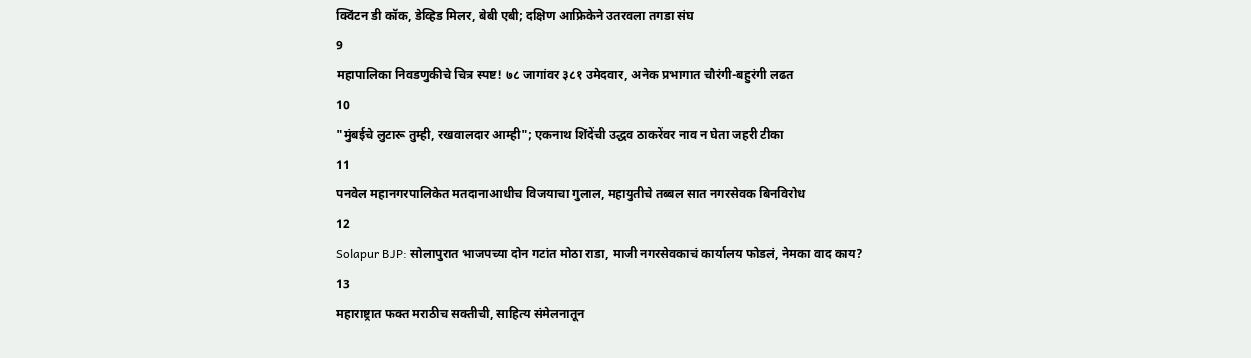क्विंटन डी कॉक, डेव्हिड मिलर, बेबी एबी; दक्षिण आफ्रिकेने उतरवला तगडा संघ
9
महापालिका निवडणुकीचे चित्र स्पष्ट! ७८ जागांवर ३८१ उमेदवार, अनेक प्रभागात चौरंगी-बहुरंगी लढत
10
"मुंबईचे लुटारू तुम्ही, रखवालदार आम्ही"; एकनाथ शिंदेंची उद्धव ठाकरेंवर नाव न घेता जहरी टीका
11
पनवेल महानगरपालिकेत मतदानाआधीच विजयाचा गुलाल, महायुतीचे तब्बल सात नगरसेवक बिनविरोध
12
Solapur BJP: सोलापुरात भाजपच्या दोन गटांत मोठा राडा, माजी नगरसेवकाचं कार्यालय फोडलं, नेमका वाद काय?
13
महाराष्ट्रात फक्त मराठीच सक्तीची, साहित्य संमेलनातून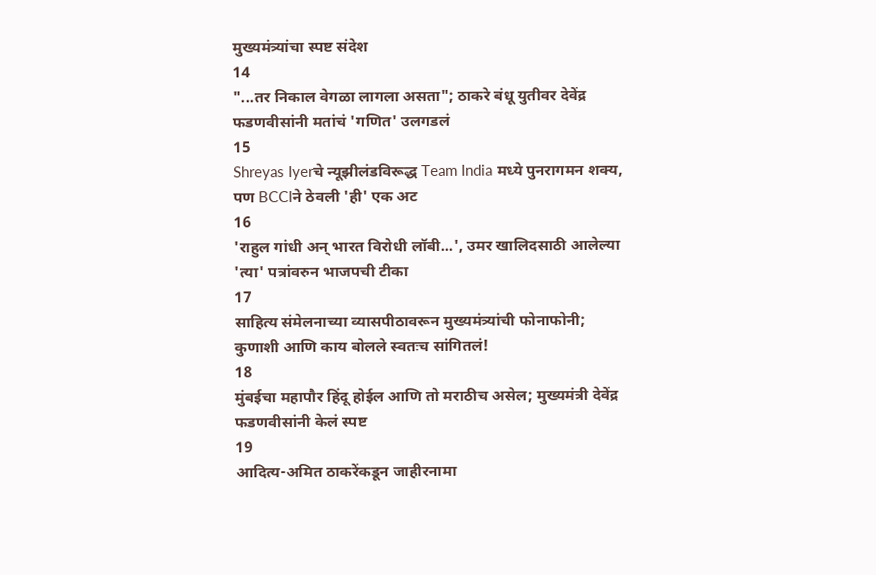मुख्यमंत्र्यांचा स्पष्ट संदेश
14
"...तर निकाल वेगळा लागला असता"; ठाकरे बंधू युतीवर देवेंद्र फडणवीसांनी मतांचं 'गणित' उलगडलं
15
Shreyas Iyerचे न्यूझीलंडविरूद्ध Team India मध्ये पुनरागमन शक्य, पण BCCIने ठेवली 'ही' एक अट
16
'राहुल गांधी अन् भारत विरोधी लॉबी...', उमर खालिदसाठी आलेल्या 'त्या' पत्रांवरुन भाजपची टीका
17
साहित्य संमेलनाच्या व्यासपीठावरून मुख्यमंत्र्यांची फोनाफोनी; कुणाशी आणि काय बोलले स्वतःच सांगितलं!
18
मुंबईचा महापौर हिंदू होईल आणि तो मराठीच असेल; मुख्यमंत्री देवेंद्र फडणवीसांनी केलं स्पष्ट
19
आदित्य-अमित ठाकरेंकडून जाहीरनामा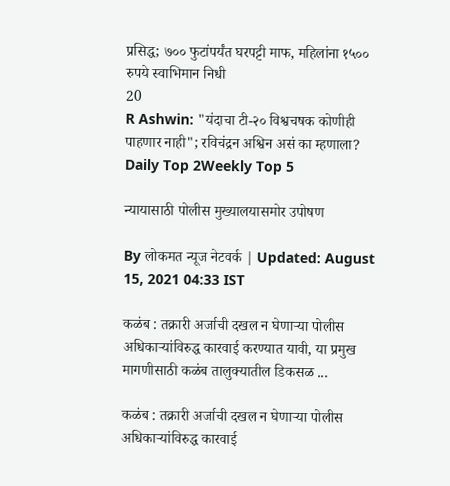प्रसिद्ध; ७०० फुटांपर्यंत घरपट्टी माफ, महिलांना १५०० रुपये स्वाभिमान निधी
20
R Ashwin: "यंदाचा टी-२० विश्वचषक कोणीही पाहणार नाही"; रविचंद्रन अश्विन असं का म्हणाला?
Daily Top 2Weekly Top 5

न्यायासाठी पोलीस मुख्यालयासमोर उपोषण

By लोकमत न्यूज नेटवर्क | Updated: August 15, 2021 04:33 IST

कळंब : तक्रारी अर्जाची दखल न घेणाऱ्या पोलीस अधिकाऱ्यांविरुद्ध कारवाई करण्यात यावी, या प्रमुख मागणीसाठी कळंब तालुक्यातील डिकसळ ...

कळंब : तक्रारी अर्जाची दखल न घेणाऱ्या पोलीस अधिकाऱ्यांविरुद्ध कारवाई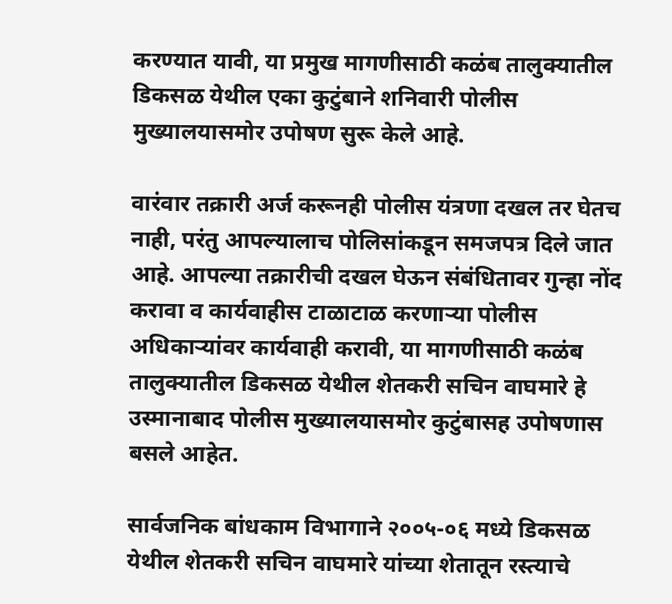करण्यात यावी, या प्रमुख मागणीसाठी कळंब तालुक्यातील डिकसळ येथील एका कुटुंबाने शनिवारी पोलीस मुख्यालयासमोर उपोषण सुरू केले आहे.

वारंवार तक्रारी अर्ज करूनही पोलीस यंत्रणा दखल तर घेतच नाही, परंतु आपल्यालाच पोलिसांकडून समजपत्र दिले जात आहे. आपल्या तक्रारीची दखल घेऊन संबंधितावर गुन्हा नोंद करावा व कार्यवाहीस टाळाटाळ करणाऱ्या पोलीस अधिकाऱ्यांवर कार्यवाही करावी, या मागणीसाठी कळंब तालुक्यातील डिकसळ येथील शेतकरी सचिन वाघमारे हे उस्मानाबाद पोलीस मुख्यालयासमोर कुटुंबासह उपोषणास बसले आहेत.

सार्वजनिक बांधकाम विभागाने २००५-०६ मध्ये डिकसळ येथील शेतकरी सचिन वाघमारे यांच्या शेतातून रस्त्याचे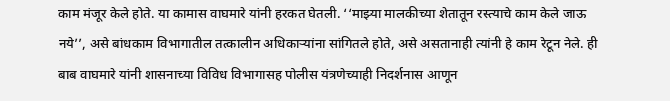काम मंजूर केले होते. या कामास वाघमारे यांनी हरकत घेतली. ‘‘माझ्या मालकीच्या शेतातून रस्त्याचे काम केले जाऊ नये’’, असे बांधकाम विभागातील तत्कालीन अधिकाऱ्यांना सांगितले होते, असे असतानाही त्यांनी हे काम रेटून नेले. ही बाब वाघमारे यांनी शासनाच्या विविध विभागासह पोलीस यंत्रणेच्याही निदर्शनास आणून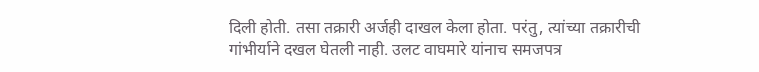दिली होती. तसा तक्रारी अर्जही दाखल केला होता. परंतु, त्यांच्या तक्रारीची गांभीर्याने दखल घेतली नाही. उलट वाघमारे यांनाच समजपत्र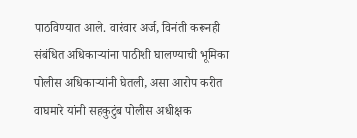पाठविण्यात आले. वारंवार अर्ज, विनंती करूनही संबंधित अधिकाऱ्यांना पाठीशी घालण्याची भूमिका पोलीस अधिकाऱ्यांनी घेतली, असा आरोप करीत वाघमारे यांनी सहकुटुंब पोलीस अधीक्षक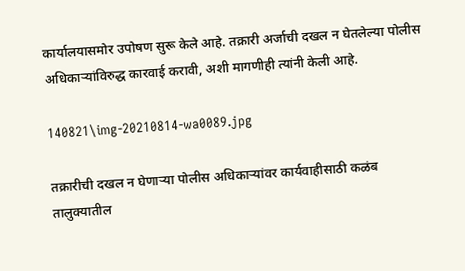कार्यालयासमोर उपोषण सुरू केले आहे. तक्रारी अर्जाची दखल न घेतलेल्या पोलीस अधिकाऱ्यांविरुद्ध कारवाई करावी, अशी मागणीही त्यांनी केली आहे.

140821\img-20210814-wa0089.jpg

तक्रारीची दखल न घेणाऱ्या पोलीस अधिकाऱ्यांवर कार्यवाहीसाठी कळंब तालुक्यातील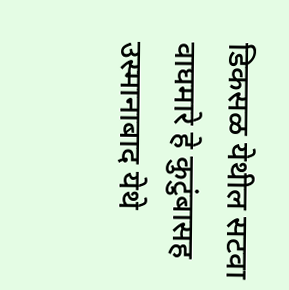डिकसळ येथील सटवा वाघमारे हे कुटुंबासह उस्मानाबाद येथे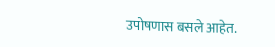उपोषणास बसले आहेत.